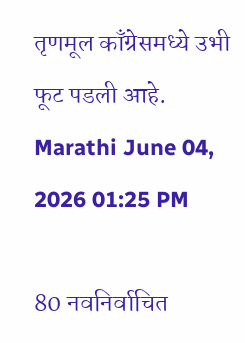तृणमूल काँग्रेसमध्ये उभी फूट पडली आहे.
Marathi June 04, 2026 01:25 PM

80 नवनिर्वाचित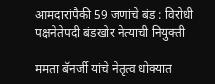आमदारांपैकी 59 जणांचे बंड : विरोधी पक्षनेतेपदी बंडखोर नेत्याची नियुक्ती

ममता बॅनर्जी यांचे नेतृत्व धोक्यात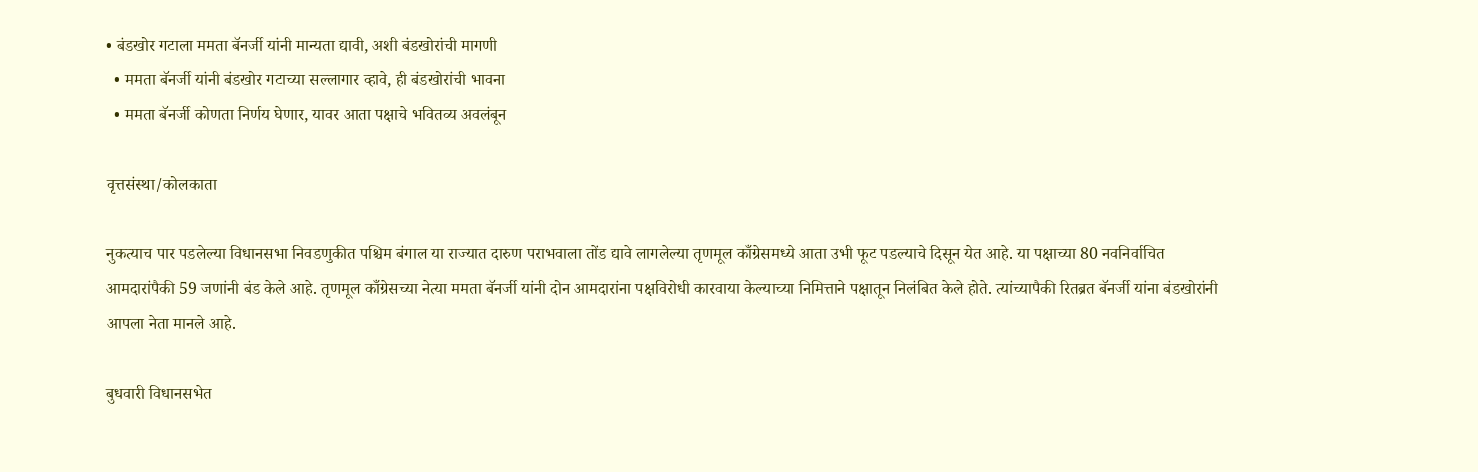• बंडखोर गटाला ममता बॅनर्जी यांनी मान्यता द्यावी, अशी बंडखोरांची मागणी
  • ममता बॅनर्जी यांनी बंडखोर गटाच्या सल्लागार व्हावे, ही बंडखोरांची भावना
  • ममता बॅनर्जी कोणता निर्णय घेणार, यावर आता पक्षाचे भवितव्य अवलंबून

वृत्तसंस्था/कोलकाता

नुकत्याच पार पडलेल्या विधानसभा निवडणुकीत पश्चिम बंगाल या राज्यात दारुण पराभवाला तोंड द्यावे लागलेल्या तृणमूल काँग्रेसमध्ये आता उभी फूट पडल्याचे दिसून येत आहे. या पक्षाच्या 80 नवनिर्वाचित आमदारांपैकी 59 जणांनी बंड केले आहे. तृणमूल काँग्रेसच्या नेत्या ममता बॅनर्जी यांनी दोन आमदारांना पक्षविरोधी कारवाया केल्याच्या निमित्ताने पक्षातून निलंबित केले होते. त्यांच्यापैकी रितब्रत बॅनर्जी यांना बंडखोरांनी आपला नेता मानले आहे.

बुधवारी विधानसभेत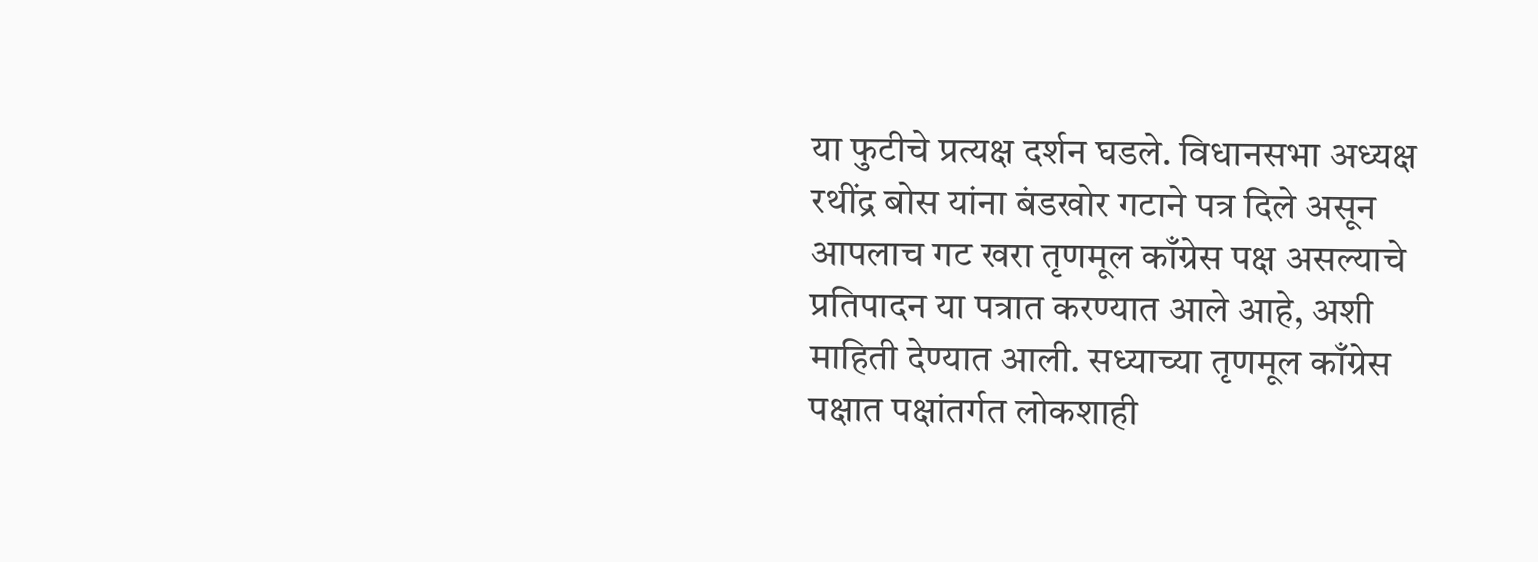या फुटीचे प्रत्यक्ष दर्शन घडले. विधानसभा अध्यक्ष रथींद्र बोस यांना बंडखोर गटाने पत्र दिले असून आपलाच गट खरा तृणमूल काँग्रेस पक्ष असल्याचे प्रतिपादन या पत्रात करण्यात आले आहे, अशी माहिती देण्यात आली. सध्याच्या तृणमूल काँग्रेस पक्षात पक्षांतर्गत लोकशाही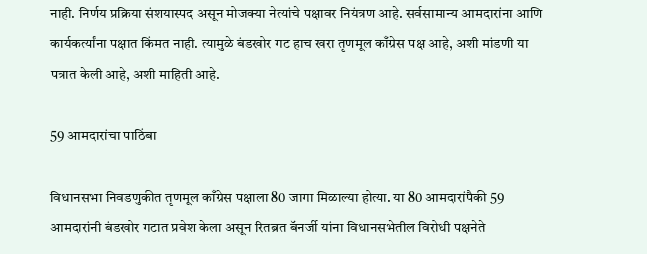नाही. निर्णय प्रक्रिया संशयास्पद असून मोजक्या नेत्यांचे पक्षावर नियंत्रण आहे. सर्वसामान्य आमदारांना आणि कार्यकर्त्यांना पक्षात किंमत नाही. त्यामुळे बंडखोर गट हाच खरा तृणमूल काँग्रेस पक्ष आहे, अशी मांडणी या पत्रात केली आहे, अशी माहिती आहे.

59 आमदारांचा पाठिंबा

विधानसभा निवडणुकीत तृणमूल काँग्रेस पक्षाला 80 जागा मिळाल्या होत्या. या 80 आमदारांपैकी 59 आमदारांनी बंडखोर गटात प्रवेश केला असून रितब्रत बॅनर्जी यांना विधानसभेतील विरोधी पक्षनेते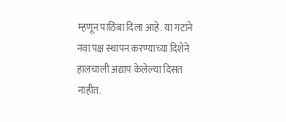म्हणून पाठिंबा दिला आहे. या गटाने नवा पक्ष स्थापन करण्याच्या दिशेने हालचाली अद्याप केलेल्या दिसत नाहीत.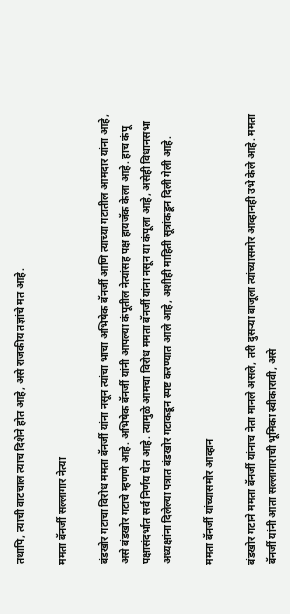तथापि, त्याची वाटचाल त्याच दिशेने होत आहे, असे राजकीय तज्ञांचे मत आहे.

ममता बॅनर्जी सल्लागार नेत्या

बंडखोर गटाचा विरोध ममता बॅनर्जी यांना नसून त्यांचा भाचा अभिषेक बॅनर्जी आणि त्याच्या गटातील आमदार यांना आहे, असे बंडखोर गटाचे म्हणणे आहे. अभिषेक बॅनर्जी यांनी आपल्या कंपूतील नेत्यांसह पक्ष हायजॅक केला आहे. हाच कंपू पक्षासंदर्भात सर्व निर्णय घेत आहे. त्यामुळे आमचा विरोध ममता बॅनर्जी यांना नसून या कंपूला आहे, असेही विधानसभा अध्यक्षांना दिलेल्या पत्रात बंडखोर गटाकडून स्पष्ट करण्यात आले आहे, अशीही माहिती सूत्रांकडून दिली गेली आहे.

ममता बॅनर्जी यांच्यासमोर आव्हान

बंडखोर गटाने ममता बॅनर्जी यांनाच नेता मानले असले, तरी दुसऱ्या बाजूला त्यांच्यासमोर आव्हानही उभे केले आहे. ममता बॅनर्जी यांनी आता सल्लागाराची भूमिका स्वीकारावी, असे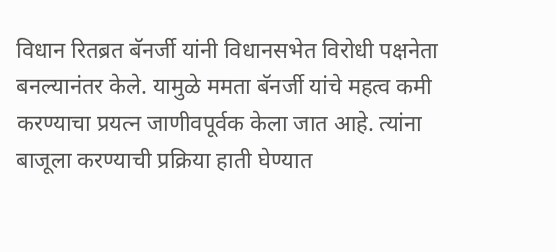विधान रितब्रत बॅनर्जी यांनी विधानसभेत विरोधी पक्षनेता बनल्यानंतर केले. यामुळे ममता बॅनर्जी यांचे महत्व कमी करण्याचा प्रयत्न जाणीवपूर्वक केला जात आहे. त्यांना बाजूला करण्याची प्रक्रिया हाती घेण्यात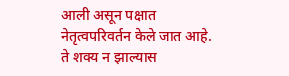आली असून पक्षात नेतृत्वपरिवर्तन केले जात आहे. ते शक्य न झाल्यास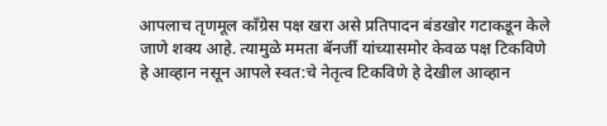आपलाच तृणमूल काँग्रेस पक्ष खरा असे प्रतिपादन बंडखोर गटाकडून केले जाणे शक्य आहे. त्यामुळे ममता बॅनर्जी यांच्यासमोर केवळ पक्ष टिकविणे हे आव्हान नसून आपले स्वत:चे नेतृत्व टिकविणे हे देखील आव्हान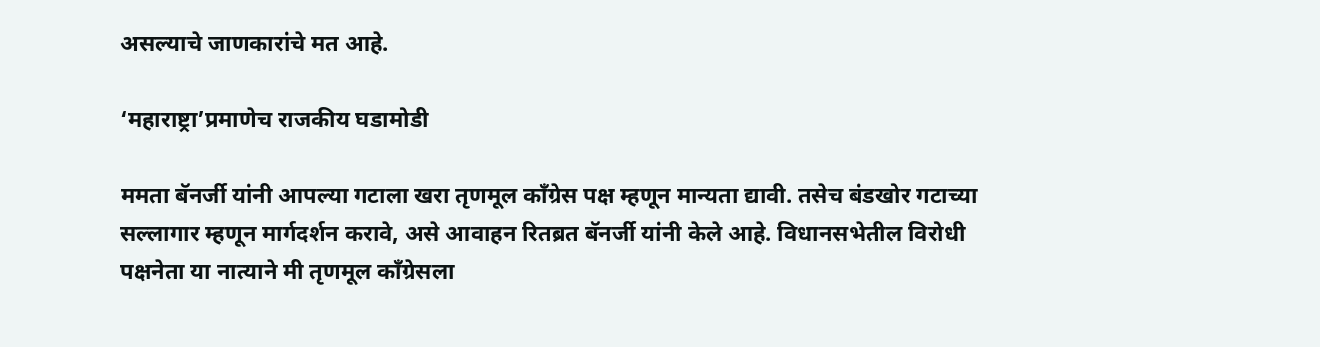असल्याचे जाणकारांचे मत आहे.

‘महाराष्ट्रा’प्रमाणेच राजकीय घडामोडी

ममता बॅनर्जी यांनी आपल्या गटाला खरा तृणमूल काँग्रेस पक्ष म्हणून मान्यता द्यावी. तसेच बंडखोर गटाच्या सल्लागार म्हणून मार्गदर्शन करावे, असे आवाहन रितब्रत बॅनर्जी यांनी केले आहे. विधानसभेतील विरोधी पक्षनेता या नात्याने मी तृणमूल काँग्रेसला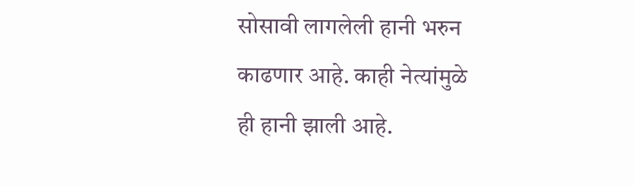सोसावी लागलेली हानी भरुन काढणार आहे. काही नेत्यांमुळे ही हानी झाली आहे.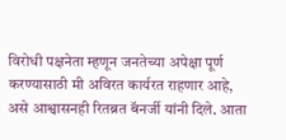विरोधी पक्षनेता म्हणून जनतेच्या अपेक्षा पूर्ण करण्यासाठी मी अविरत कार्यरत राहणार आहे, असे आश्वासनही रितब्रत बॅनर्जी यांनी दिले. आता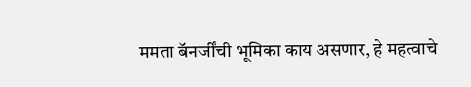ममता बॅनर्जींची भूमिका काय असणार, हे महत्वाचे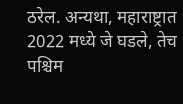ठरेल. अन्यथा, महाराष्ट्रात 2022 मध्ये जे घडले, तेच पश्चिम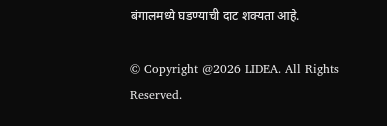बंगालमध्ये घडण्याची दाट शक्यता आहे.

© Copyright @2026 LIDEA. All Rights Reserved.